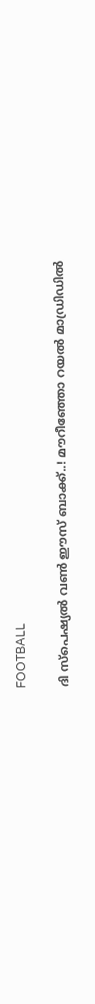FOOTBALL

ദി സ്പെഷ്യൽ വൺ ഈസ് ബാക്ക്..! മൗറീഞ്ഞോ റയൽ മാഡ്രിഡിൽ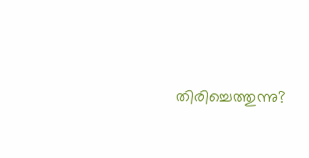തിരിച്ചെത്തുന്നു?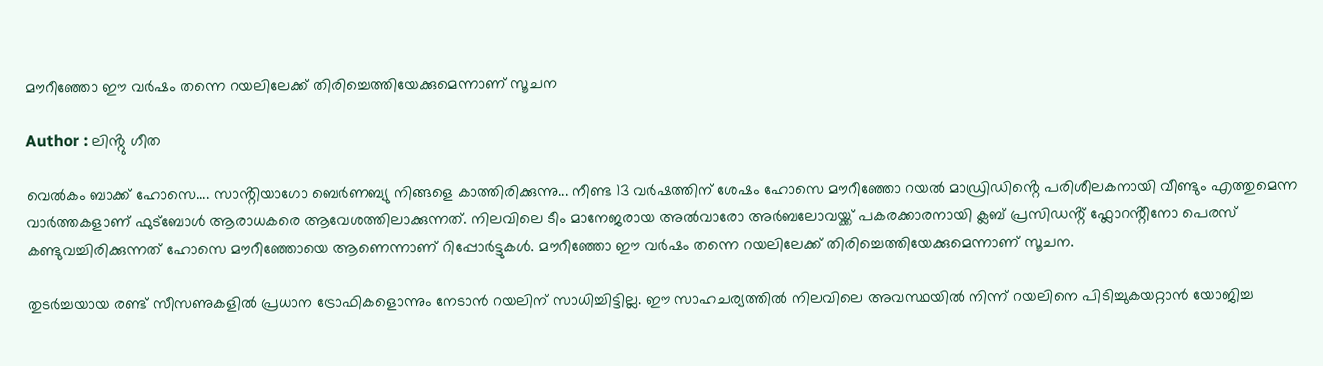മൗറീഞ്ഞോ ഈ വർഷം തന്നെ റയലിലേക്ക് തിരിച്ചെത്തിയേക്കുമെന്നാണ് സൂചന

Author : ലിൻ്റു ഗീത

വെൽകം ബാക്ക് ഹോസെ.... സാൻ്റിയാഗോ ബെർണബ്യു നിങ്ങളെ കാത്തിരിക്കുന്നു... നീണ്ട 13 വർഷത്തിന് ശേഷം ഹോസെ മൗറീഞ്ഞോ റയൽ മാഡ്രിഡിൻ്റെ പരിശീലകനായി വീണ്ടും എത്തുമെന്ന വാർത്തകളാണ് ഫുട്ബോൾ ആരാധകരെ ആവേശത്തിലാക്കുന്നത്. നിലവിലെ ടീം മാനേജരായ അൽവാരോ അർബലോവയ്ക്ക് പകരക്കാരനായി ക്ലബ് പ്രസിഡൻ്റ് ഫ്ലോറൻ്റീനോ പെരസ് കണ്ടുവച്ചിരിക്കുന്നത് ഹോസെ മൗറീഞ്ഞോയെ ആണെന്നാണ് റിപ്പോർട്ടുകൾ. മൗറീഞ്ഞോ ഈ വർഷം തന്നെ റയലിലേക്ക് തിരിച്ചെത്തിയേക്കുമെന്നാണ് സൂചന.

തുടർച്ചയായ രണ്ട് സീസണുകളിൽ പ്രധാന ട്രോഫികളൊന്നും നേടാൻ റയലിന് സാധിച്ചിട്ടില്ല. ഈ സാഹചര്യത്തിൽ നിലവിലെ അവസ്ഥയിൽ നിന്ന് റയലിനെ പിടിച്ചുകയറ്റാൻ യോജിച്ച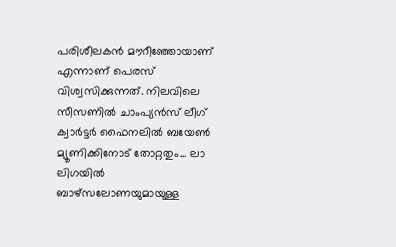പരിശീലകൻ മൗറീഞ്ഞോയാണ് എന്നാണ് പെരസ് വിശ്വസിക്കുന്നത്. നിലവിലെ സീസണിൽ ചാംപ്യൻസ് ലീഗ് ക്വാർട്ടർ ഫൈനലിൽ ബയേൺ മ്യൂണിക്കിനോട് തോറ്റതും... ലാ ലിഗയിൽ ബാഴ്‌സലോണയുമായുള്ള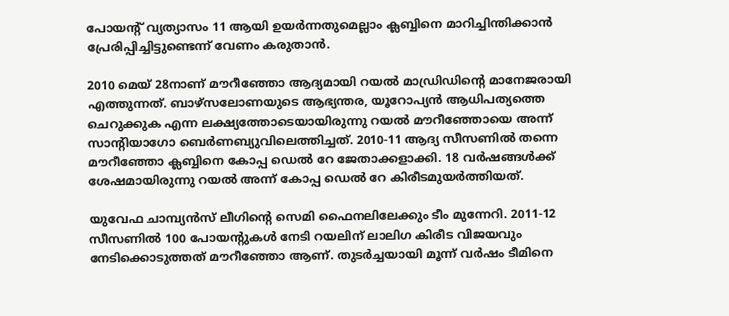പോയൻ്റ് വ്യത്യാസം 11 ആയി ഉയർന്നതുമെല്ലാം ക്ലബ്ബിനെ മാറിച്ചിന്തിക്കാൻ പ്രേരിപ്പിച്ചിട്ടുണ്ടെന്ന് വേണം കരുതാൻ.

2010 മെയ് 28നാണ് മൗറീഞ്ഞോ ആദ്യമായി റയൽ മാഡ്രിഡിൻ്റെ മാനേജരായി എത്തുന്നത്. ബാഴ്‌സലോണയുടെ ആഭ്യന്തര, യൂറോപ്യൻ ആധിപത്യത്തെ ചെറുക്കുക എന്ന ലക്ഷ്യത്തോടെയായിരുന്നു റയൽ മൗറീഞ്ഞോയെ അന്ന് സാൻ്റിയാഗോ ബെർണബ്യുവിലെത്തിച്ചത്. 2010-11 ആദ്യ സീസണിൽ തന്നെ മൗറീഞ്ഞോ ക്ലബ്ബിനെ കോപ്പ ഡെൽ റേ ജേതാക്കളാക്കി. 18 വർഷങ്ങൾക്ക് ശേഷമായിരുന്നു റയൽ അന്ന് കോപ്പ ഡെൽ റേ കിരീടമുയർത്തിയത്.

യുവേഫ ചാമ്പ്യൻസ് ലീഗിന്റെ സെമി ഫൈനലിലേക്കും ടീം മുന്നേറി. 2011-12 സീസണിൽ 100 പോയന്റുകൾ നേടി റയലിന് ലാലിഗ കിരീട വിജയവും നേടിക്കൊടുത്തത് മൗറീഞ്ഞോ ആണ്. തുടർച്ചയായി മൂന്ന് വർഷം ടീമിനെ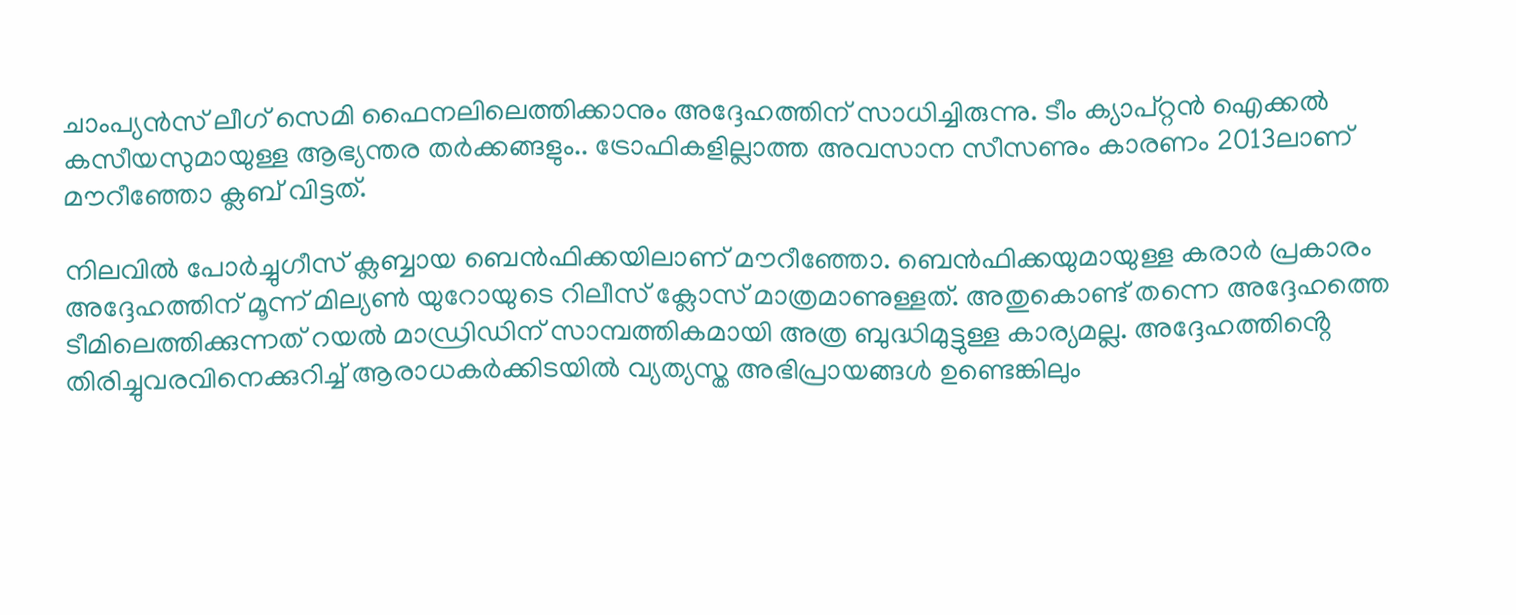ചാംപ്യൻസ് ലീഗ് സെമി ഫൈനലിലെത്തിക്കാനും അദ്ദേഹത്തിന് സാധിച്ചിരുന്നു. ടീം ക്യാപ്റ്റൻ ഐക്കൽ കസീയസുമായുള്ള ആഭ്യന്തര തർക്കങ്ങളും.. ട്രോഫികളില്ലാത്ത അവസാന സീസണും കാരണം 2013ലാണ് മൗറീഞ്ഞോ ക്ലബ് വിട്ടത്.

നിലവിൽ പോർച്ചുഗീസ് ക്ലബ്ബായ ബെൻഫിക്കയിലാണ് മൗറീഞ്ഞോ. ബെൻഫിക്കയുമായുള്ള കരാർ പ്രകാരം അദ്ദേഹത്തിന് മൂന്ന് മില്യൺ യുറോയുടെ റിലീസ് ക്ലോസ് മാത്രമാണുള്ളത്. അതുകൊണ്ട് തന്നെ അദ്ദേഹത്തെ ടീമിലെത്തിക്കുന്നത് റയൽ മാഡ്രിഡിന് സാമ്പത്തികമായി അത്ര ബുദ്ധിമുട്ടുള്ള കാര്യമല്ല. അദ്ദേഹത്തിൻ്റെ തിരിച്ചുവരവിനെക്കുറിച്ച് ആരാധകർക്കിടയിൽ വ്യത്യസ്ത അഭിപ്രായങ്ങൾ ഉണ്ടെങ്കിലും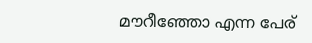മൗറീഞ്ഞോ എന്ന പേര്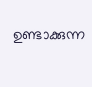ഉണ്ടാക്കുന്ന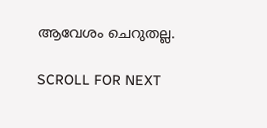ആവേശം ചെറുതല്ല.

SCROLL FOR NEXT